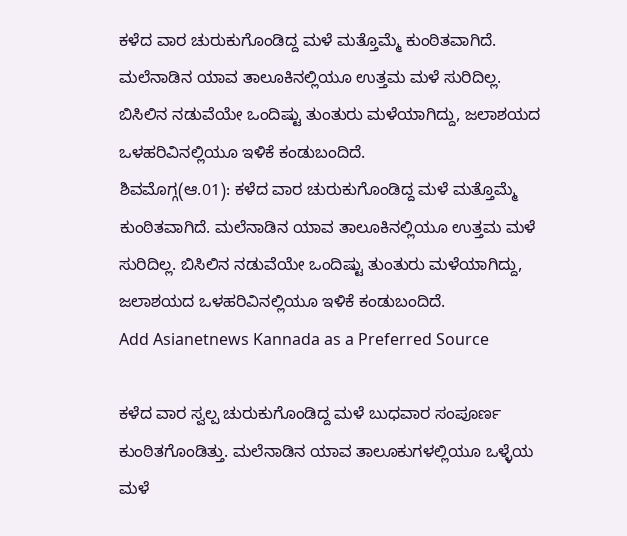ಕಳೆದ ವಾರ ಚುರುಕುಗೊಂಡಿದ್ದ ಮಳೆ ಮತ್ತೊಮ್ಮೆ ಕುಂಠಿತವಾಗಿದೆ. ಮಲೆನಾಡಿನ ಯಾವ ತಾಲೂಕಿನಲ್ಲಿಯೂ ಉತ್ತಮ ಮಳೆ ಸುರಿದಿಲ್ಲ. ಬಿಸಿಲಿನ ನಡುವೆಯೇ ಒಂದಿಷ್ಟು ತುಂತುರು ಮಳೆಯಾಗಿದ್ದು, ಜಲಾಶಯದ ಒಳಹರಿವಿನಲ್ಲಿಯೂ ಇಳಿಕೆ ಕಂಡುಬಂದಿದೆ.
ಶಿವಮೊಗ್ಗ(ಆ.01): ಕಳೆದ ವಾರ ಚುರುಕುಗೊಂಡಿದ್ದ ಮಳೆ ಮತ್ತೊಮ್ಮೆ ಕುಂಠಿತವಾಗಿದೆ. ಮಲೆನಾಡಿನ ಯಾವ ತಾಲೂಕಿನಲ್ಲಿಯೂ ಉತ್ತಮ ಮಳೆ ಸುರಿದಿಲ್ಲ. ಬಿಸಿಲಿನ ನಡುವೆಯೇ ಒಂದಿಷ್ಟು ತುಂತುರು ಮಳೆಯಾಗಿದ್ದು, ಜಲಾಶಯದ ಒಳಹರಿವಿನಲ್ಲಿಯೂ ಇಳಿಕೆ ಕಂಡುಬಂದಿದೆ.
Add Asianetnews Kannada as a Preferred Source

ಕಳೆದ ವಾರ ಸ್ವಲ್ಪ ಚುರುಕುಗೊಂಡಿದ್ದ ಮಳೆ ಬುಧವಾರ ಸಂಪೂರ್ಣ ಕುಂಠಿತಗೊಂಡಿತ್ತು. ಮಲೆನಾಡಿನ ಯಾವ ತಾಲೂಕುಗಳಲ್ಲಿಯೂ ಒಳ್ಳೆಯ ಮಳೆ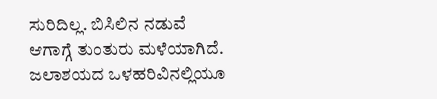ಸುರಿದಿಲ್ಲ. ಬಿಸಿಲಿನ ನಡುವೆ ಆಗಾಗ್ಗೆ ತುಂತುರು ಮಳೆಯಾಗಿದೆ. ಜಲಾಶಯದ ಒಳಹರಿವಿನಲ್ಲಿಯೂ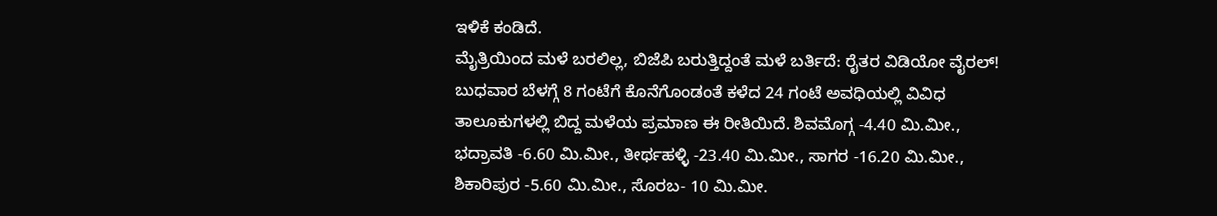ಇಳಿಕೆ ಕಂಡಿದೆ.
ಮೈತ್ರಿಯಿಂದ ಮಳೆ ಬರಲಿಲ್ಲ, ಬಿಜೆಪಿ ಬರುತ್ತಿದ್ದಂತೆ ಮಳೆ ಬರ್ತಿದೆ: ರೈತರ ವಿಡಿಯೋ ವೈರಲ್!
ಬುಧವಾರ ಬೆಳಗ್ಗೆ 8 ಗಂಟೆಗೆ ಕೊನೆಗೊಂಡಂತೆ ಕಳೆದ 24 ಗಂಟೆ ಅವಧಿಯಲ್ಲಿ ವಿವಿಧ ತಾಲೂಕುಗಳಲ್ಲಿ ಬಿದ್ದ ಮಳೆಯ ಪ್ರಮಾಣ ಈ ರೀತಿಯಿದೆ. ಶಿವಮೊಗ್ಗ -4.40 ಮಿ.ಮೀ., ಭದ್ರಾವತಿ -6.60 ಮಿ.ಮೀ., ತೀರ್ಥಹಳ್ಳಿ -23.40 ಮಿ.ಮೀ., ಸಾಗರ -16.20 ಮಿ.ಮೀ., ಶಿಕಾರಿಪುರ -5.60 ಮಿ.ಮೀ., ಸೊರಬ- 10 ಮಿ.ಮೀ.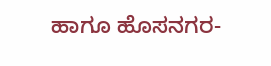ಹಾಗೂ ಹೊಸನಗರ-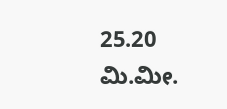25.20 ಮಿ.ಮೀ.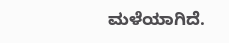ಮಳೆಯಾಗಿದೆ.